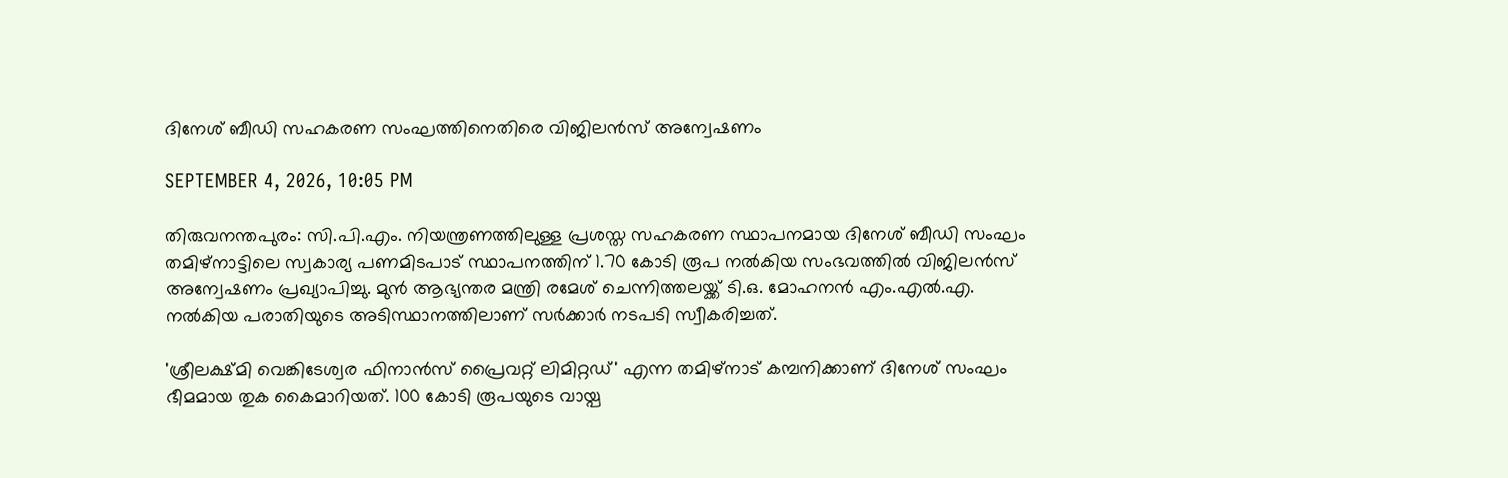ദിനേശ് ബീഡി സഹകരണ സംഘത്തിനെതിരെ വിജിലൻസ് അന്വേഷണം

SEPTEMBER 4, 2026, 10:05 PM

തിരുവനന്തപുരം: സി.പി.എം. നിയന്ത്രണത്തിലുള്ള പ്രശസ്ത സഹകരണ സ്ഥാപനമായ ദിനേശ് ബീഡി സംഘം തമിഴ്നാട്ടിലെ സ്വകാര്യ പണമിടപാട് സ്ഥാപനത്തിന് 1.70 കോടി രൂപ നൽകിയ സംഭവത്തിൽ വിജിലൻസ് അന്വേഷണം പ്രഖ്യാപിച്ചു. മുൻ ആഭ്യന്തര മന്ത്രി രമേശ് ചെന്നിത്തലയ്ക്ക് ടി.ഒ. മോഹനൻ എം.എൽ.എ. നൽകിയ പരാതിയുടെ അടിസ്ഥാനത്തിലാണ് സർക്കാർ നടപടി സ്വീകരിച്ചത്.

'ശ്രീലക്ഷ്മി വെങ്കിടേശ്വര ഫിനാൻസ് പ്രൈവറ്റ് ലിമിറ്റഡ്' എന്ന തമിഴ്‌നാട് കമ്പനിക്കാണ് ദിനേശ് സംഘം ഭീമമായ തുക കൈമാറിയത്. 100 കോടി രൂപയുടെ വായ്പ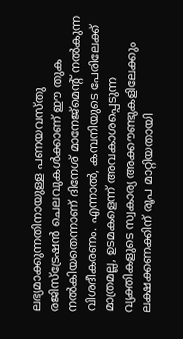ലഭ്യമാക്കുന്നതിനായുള്ള പണയവസ്തു രജിസ്ട്രേഷൻ ചെലവുകൾക്കാണ് ഈ തുക നൽകിയതെന്നാണ് ദിനേശ് മാനേജ്‌മെന്റ് നൽകുന്ന വിശദീകരണം. എന്നാൽ, കമ്പനിയുടെ പേരിലേക്ക് മാത്രമല്ല, ഉടമകളെന്ന് അവകാശപ്പെടുന്ന വ്യക്തികളുടെ സ്വകാര്യ അക്കൗണ്ടുകളിലേക്കും ലക്ഷക്കണക്കിന് രൂപ മാറ്റിയതായി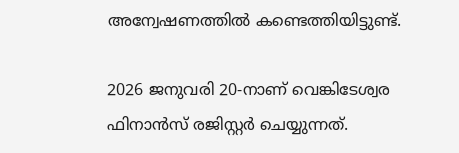അന്വേഷണത്തിൽ കണ്ടെത്തിയിട്ടുണ്ട്.

2026 ജനുവരി 20-നാണ് വെങ്കിടേശ്വര ഫിനാൻസ് രജിസ്റ്റർ ചെയ്യുന്നത്.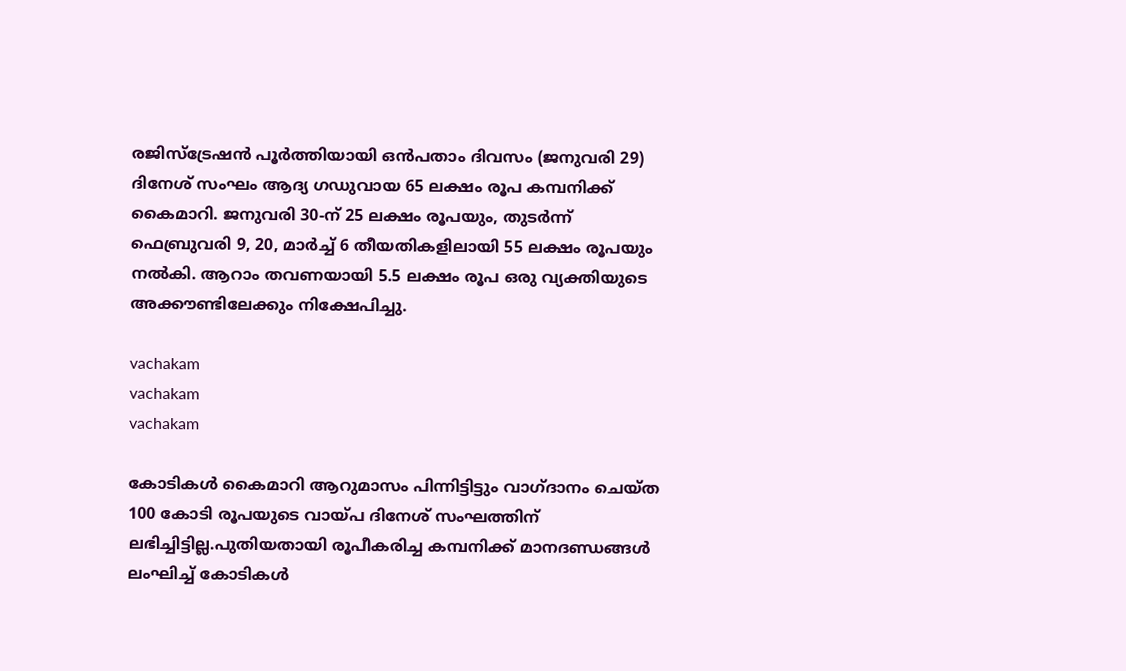രജിസ്ട്രേഷൻ പൂർത്തിയായി ഒൻപതാം ദിവസം (ജനുവരി 29) ദിനേശ് സംഘം ആദ്യ ഗഡുവായ 65 ലക്ഷം രൂപ കമ്പനിക്ക് കൈമാറി. ജനുവരി 30-ന് 25 ലക്ഷം രൂപയും, തുടർന്ന് ഫെബ്രുവരി 9, 20, മാർച്ച് 6 തീയതികളിലായി 55 ലക്ഷം രൂപയും നൽകി. ആറാം തവണയായി 5.5 ലക്ഷം രൂപ ഒരു വ്യക്തിയുടെ അക്കൗണ്ടിലേക്കും നിക്ഷേപിച്ചു.

vachakam
vachakam
vachakam

കോടികൾ കൈമാറി ആറുമാസം പിന്നിട്ടിട്ടും വാഗ്ദാനം ചെയ്ത 100 കോടി രൂപയുടെ വായ്പ ദിനേശ് സംഘത്തിന് ലഭിച്ചിട്ടില്ല.പുതിയതായി രൂപീകരിച്ച കമ്പനിക്ക് മാനദണ്ഡങ്ങൾ ലംഘിച്ച് കോടികൾ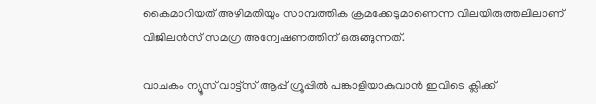കൈമാറിയത് അഴിമതിയും സാമ്പത്തിക ക്രമക്കേടുമാണെന്ന വിലയിരുത്തലിലാണ് വിജിലൻസ് സമഗ്ര അന്വേഷണത്തിന് ഒരുങ്ങുന്നത്.

വാചകം ന്യൂസ് വാട്ട്സ് ആപ്പ് ഗ്രൂപ്പിൽ പങ്കാളിയാകുവാൻ ഇവിടെ ക്ലിക്ക്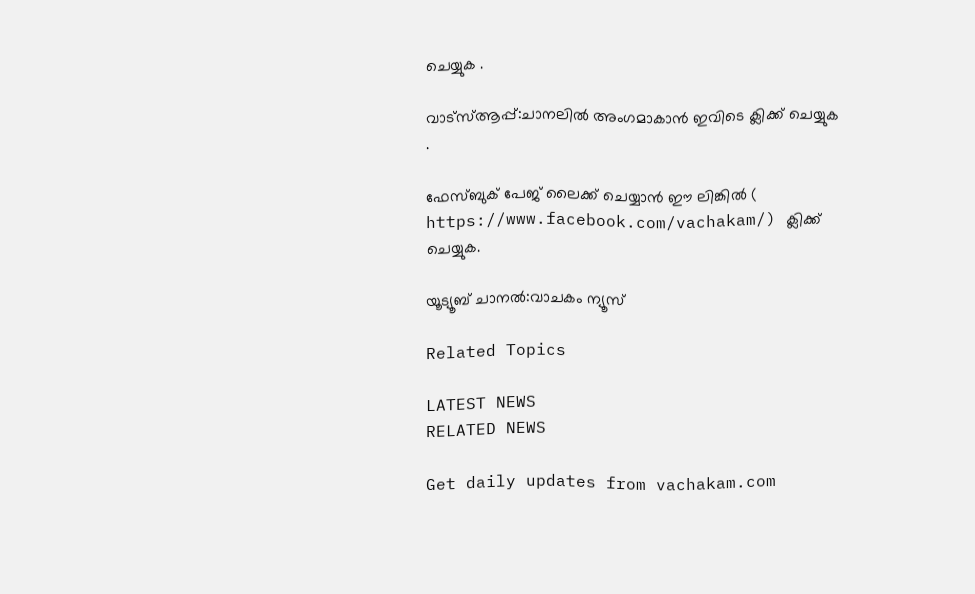ചെയ്യുക .

വാട്സ്ആപ്പ്:ചാനലിൽ അംഗമാകാൻ ഇവിടെ ക്ലിക്ക് ചെയ്യുക .

ഫേസ്ബുക് പേജ് ലൈക്ക് ചെയ്യാൻ ഈ ലിങ്കിൽ (
https://www.facebook.com/vachakam/) ക്ലിക്ക് ചെയ്യുക.

യൂട്യൂബ് ചാനൽ:വാചകം ന്യൂസ്

Related Topics

LATEST NEWS
RELATED NEWS

Get daily updates from vachakam.com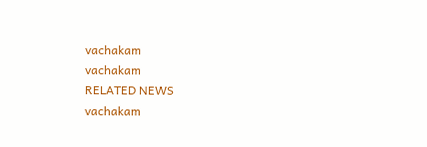vachakam
vachakam
RELATED NEWS
vachakam